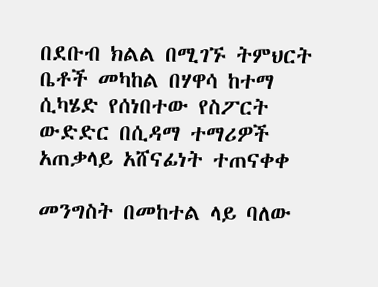በደቡብ ክልል በሚገኙ ትምህርት ቤቶች መካከል በሃዋሳ ከተማ ሲካሄድ የሰነበተው የስፖርት ውድድር በሲዳማ ተማሪዎች አጠቃላይ አሸናፊነት ተጠናቀቀ

መንግስት በመከተል ላይ ባለው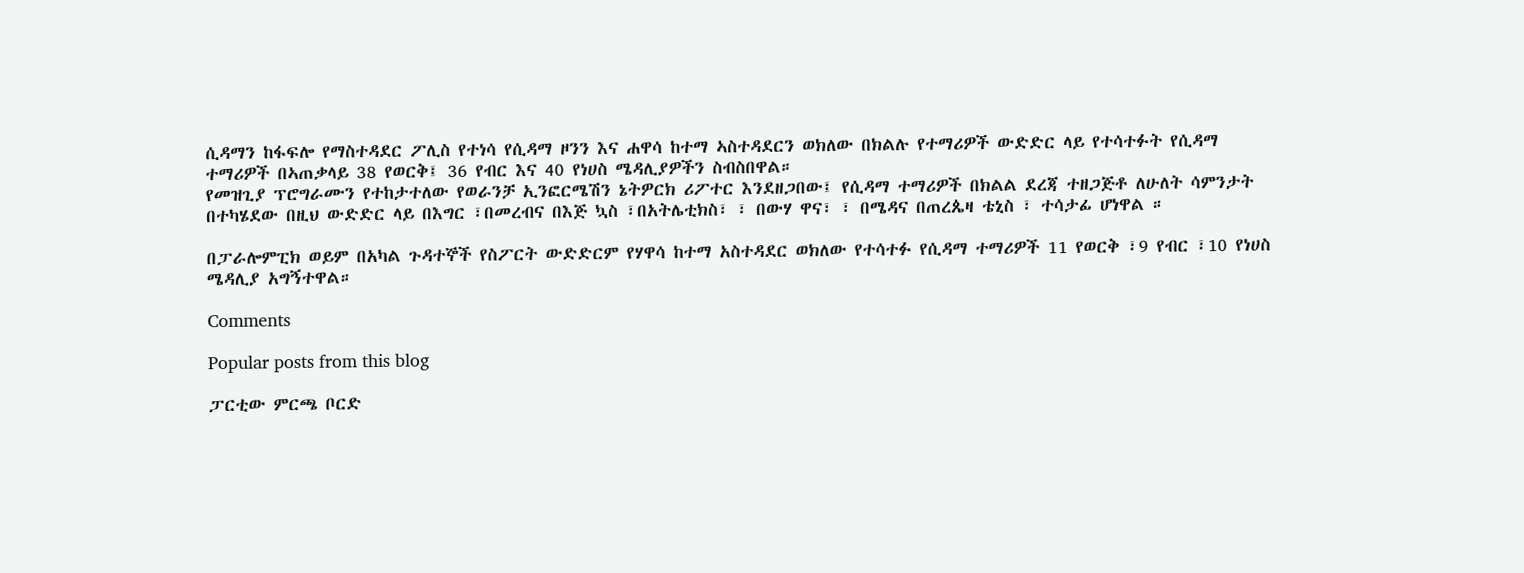ሲዳማን ከፋፍሎ የማስተዳደር ፖሊስ የተነሳ የሲዳማ ዞንን እና ሐዋሳ ከተማ ኣስተዳደርን ወክለው በክልሉ የተማሪዎች ውድድር ላይ የተሳተፉት የሲዳማ ተማሪዎች በኣጠቃላይ 38 የወርቅ፤ 36 የብር እና 40 የነሀስ ሜዳሊያዎችን ስብስበዋል።
የመዝጊያ ፕሮግራሙን የተከታተለው የወራንቻ ኢንፎርሜሽን ኔትዎርክ ሪፖተር እንደዘጋበው፤ የሲዳማ ተማሪዎች በክልል ደረጃ ተዘጋጅቶ ለሁለት ሳምንታት በተካሄደው በዚህ ውድድር ላይ በእግር ፣በመረብና በእጅ ኳስ ፣በአትሌቲክስ፣ ፣ በውሃ ዋና፣ ፣ በሜዳና በጠረጴዛ ቴኒስ ፣ ተሳታፊ ሆነዋል ።

በፓራሎምፒክ ወይም በአካል ጉዳተኞች የስፖርት ውድድርም የሃዋሳ ከተማ አስተዳደር ወክለው የተሳተፉ የሲዳማ ተማሪዎች 11 የወርቅ ፣9 የብር ፣10 የነሀስ ሜዳሊያ አግኝተዋል።

Comments

Popular posts from this blog

ፓርቲው ምርጫ ቦርድ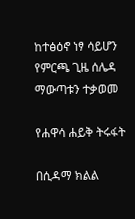ከተፅዕኖ ነፃ ሳይሆን የምርጫ ጊዜ ሰሌዳ ማውጣቱን ተቃወመ

የሐዋሳ ሐይቅ ትሩፋት

በሲዳማ ክልል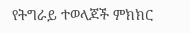የትግራይ ተወላጆች ምክክር